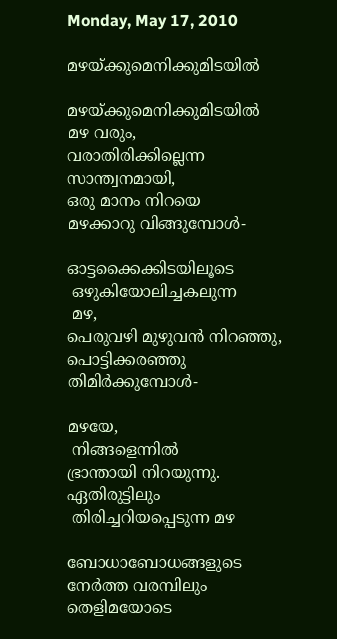Monday, May 17, 2010

മഴയ്ക്കുമെനിക്കുമിടയില്‍

മഴയ്ക്കുമെനിക്കുമിടയില്‍
മഴ വരും,
വരാതിരിക്കില്ലെന്ന
സാന്ത്വനമായി,
ഒരു മാനം നിറയെ
മഴക്കാറു വിങ്ങുമ്പോള്‍-

ഓട്ടക്കൈക്കിടയിലൂടെ
 ഒഴുകിയോലിച്ചകലുന്ന
 മഴ,
പെരുവഴി മുഴുവന്‍ നിറഞ്ഞു,
പൊട്ടിക്കരഞ്ഞു   തിമിര്‍ക്കുമ്പോള്‍-

മഴയേ,
 നിങ്ങളെന്നില്‍
ഭ്രാന്തായി നിറയുന്നു.
ഏതിരുട്ടിലും
 തിരിച്ചറിയപ്പെടുന്ന മഴ

ബോധാബോധങ്ങളുടെ
നേര്‍ത്ത വരമ്പിലും
തെളിമയോടെ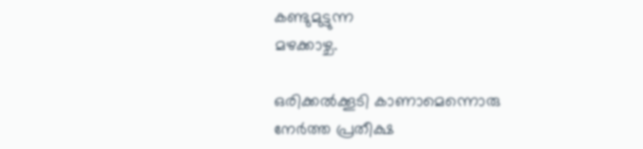കണ്ടുമുട്ടുന്ന
മഴക്കാഴ്ച.

ഒരിക്കല്‍ക്കൂടി കാണാമെന്നൊരു
നേര്‍ത്ത പ്രതീക്ഷ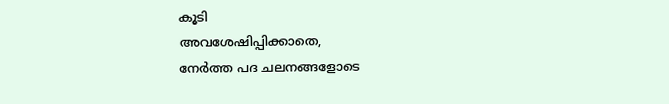കൂടി
അവശേഷിപ്പിക്കാതെ,
നേര്‍ത്ത പദ ചലനങ്ങളോടെ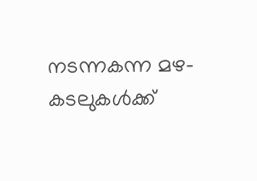നടന്നകന്ന മഴ-
കടലുകള്‍ക്ക്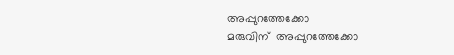അപ്പുറത്തേക്കോ
മരുവിന്  അപ്പുറത്തേക്കോ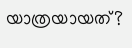യാത്രയായത്?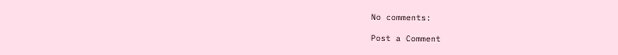No comments:

Post a Comment